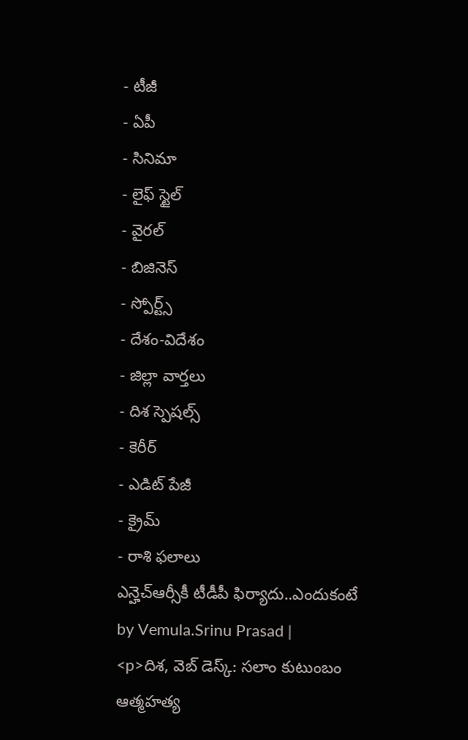- టీజీ
- ఏపీ
- సినిమా
- లైఫ్ స్టైల్
- వైరల్
- బిజినెస్
- స్పోర్ట్స్
- దేశం-విదేశం
- జిల్లా వార్తలు
- దిశ స్పెషల్స్
- కెరీర్
- ఎడిట్ పేజీ
- క్రైమ్
- రాశి ఫలాలు
ఎన్హెచ్ఆర్సీకీ టీడీపీ ఫిర్యాదు..ఎందుకంటే
by Vemula.Srinu Prasad |
<p>దిశ, వెబ్ డెస్క్: సలాం కుటుంబం ఆత్మహత్య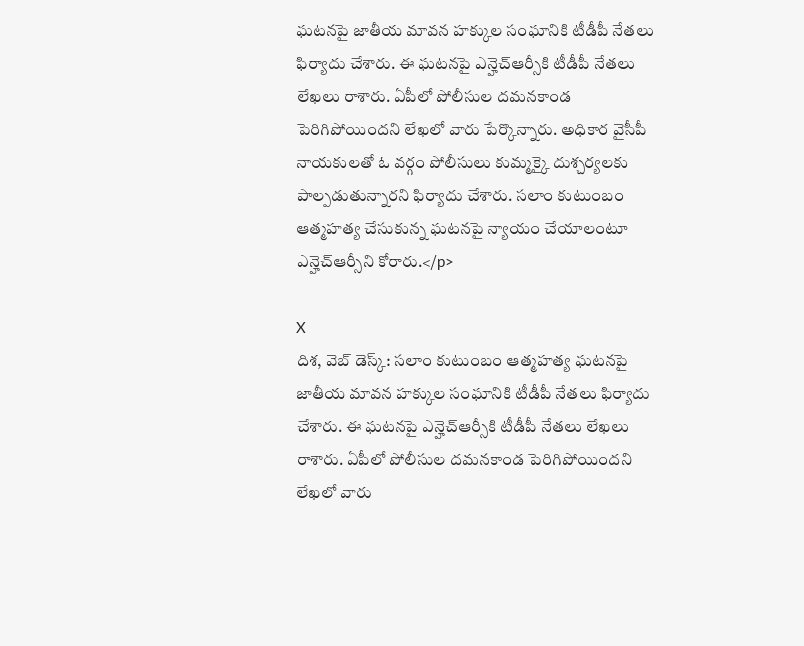ఘటనపై జాతీయ మావన హక్కుల సంఘానికి టీడీపీ నేతలు ఫిర్యాదు చేశారు. ఈ ఘటనపై ఎన్హెచ్ఆర్సీకి టీడీపీ నేతలు లేఖలు రాశారు. ఏపీలో పోలీసుల దమనకాండ పెరిగిపోయిందని లేఖలో వారు పేర్కొన్నారు. అధికార వైసీపీ నాయకులతో ఓ వర్గం పోలీసులు కుమ్మక్కై దుశ్చర్యలకు పాల్పడుతున్నారని ఫిర్యాదు చేశారు. సలాం కుటుంబం ఆత్మహత్య చేసుకున్న ఘటనపై న్యాయం చేయాలంటూ ఎన్హెచ్ఆర్సీని కోరారు.</p>

X
దిశ, వెబ్ డెస్క్: సలాం కుటుంబం ఆత్మహత్య ఘటనపై జాతీయ మావన హక్కుల సంఘానికి టీడీపీ నేతలు ఫిర్యాదు చేశారు. ఈ ఘటనపై ఎన్హెచ్ఆర్సీకి టీడీపీ నేతలు లేఖలు రాశారు. ఏపీలో పోలీసుల దమనకాండ పెరిగిపోయిందని లేఖలో వారు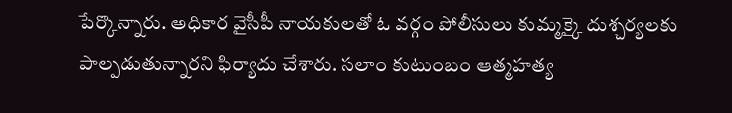పేర్కొన్నారు. అధికార వైసీపీ నాయకులతో ఓ వర్గం పోలీసులు కుమ్మక్కై దుశ్చర్యలకు పాల్పడుతున్నారని ఫిర్యాదు చేశారు. సలాం కుటుంబం ఆత్మహత్య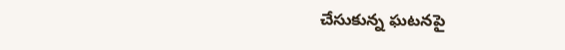చేసుకున్న ఘటనపై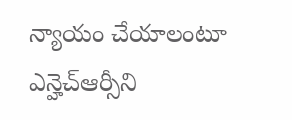న్యాయం చేయాలంటూ ఎన్హెచ్ఆర్సీని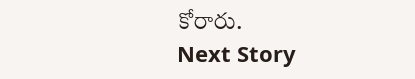కోరారు.
Next Story